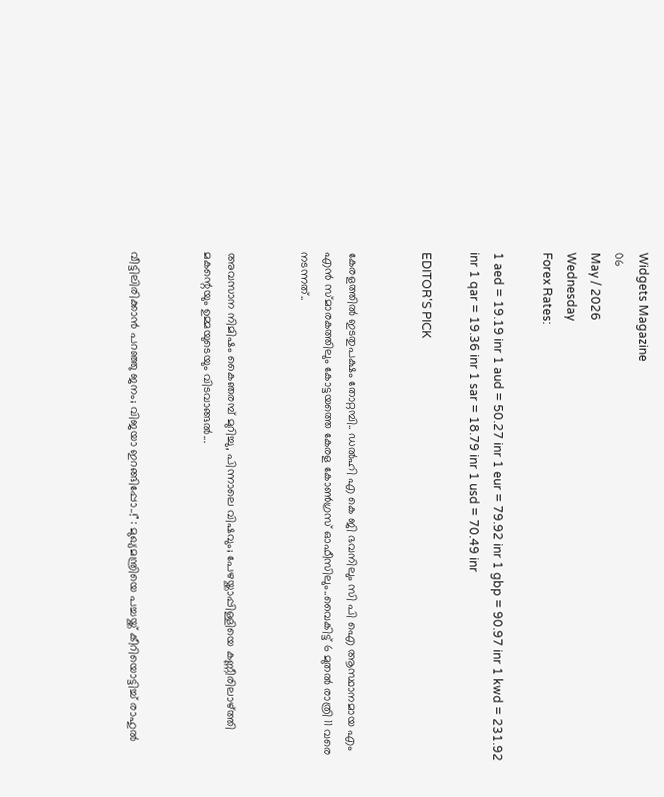Widgets Magazine
06
May / 2026
Wednesday
Forex Rates:

1 aed = 19.19 inr 1 aud = 50.27 inr 1 eur = 79.92 inr 1 gbp = 90.97 inr 1 kwd = 231.92 inr 1 qar = 19.36 inr 1 sar = 18.79 inr 1 usd = 70.49 inr

EDITOR'S PICK


കേരളത്തിൽ ഇടതുപക്ഷം തോറ്റമ്പി.. ഡൽഹി എ കെ ജി ഭവനിലും സി പി ഐ ആസ്ഥാനമായ എം എൻ സ്മാരകത്തിലും കോട്ടയത്തെ കേരള കോൺഗ്രസ് ഓഫീസിലും..വൈകിട്ട് 6 മുതൽ രാത്രി 11 വരെ നടന്നത്..


അവസാന നിമിഷം കൈഞരമ്പ് മുറിച്ചു, പിന്നാലെ വിഷവും; പേഴയ്ക്കാപ്പിള്ളിയെ കണ്ണീരിലാഴ്ത്തി മകന്റെയും ഉമ്മയുടെയും വിടവാങ്ങൽ...


വീട്ടിലിരിക്കാൻ പറഞ്ഞു ജനം; വിജയാ ഇറങ്ങിപ്പോ..!" : മുഖ്യമന്ത്രിയെ പച്ചയ്ക്ക് കീറിയൊട്ടിച്ച് രാഹുൽ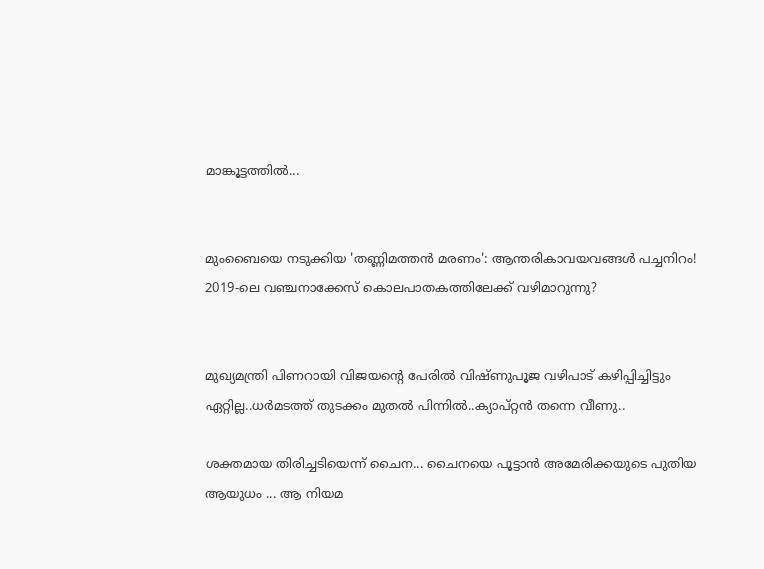മാങ്കൂട്ടത്തിൽ...


മുംബൈയെ നടുക്കിയ 'തണ്ണിമത്തൻ മരണം': ആന്തരികാവയവങ്ങൾ പച്ചനിറം! 2019-ലെ വഞ്ചനാക്കേസ് കൊലപാതകത്തിലേക്ക് വഴിമാറുന്നു?


മുഖ്യമന്ത്രി പിണറായി വിജയന്റെ പേരിൽ വിഷ്ണുപൂജ വഴിപാട് കഴിപ്പിച്ചിട്ടും ഏറ്റില്ല..ധർമടത്ത് തുടക്കം മുതൽ പിന്നിൽ..ക്യാപ്റ്റൻ തന്നെ വീണു..

ശക്തമായ തിരിച്ചടിയെന്ന് ചൈന... ചൈനയെ പൂട്ടാന്‍ അമേരിക്കയുടെ പുതിയ ആയുധം ... ആ നിയമ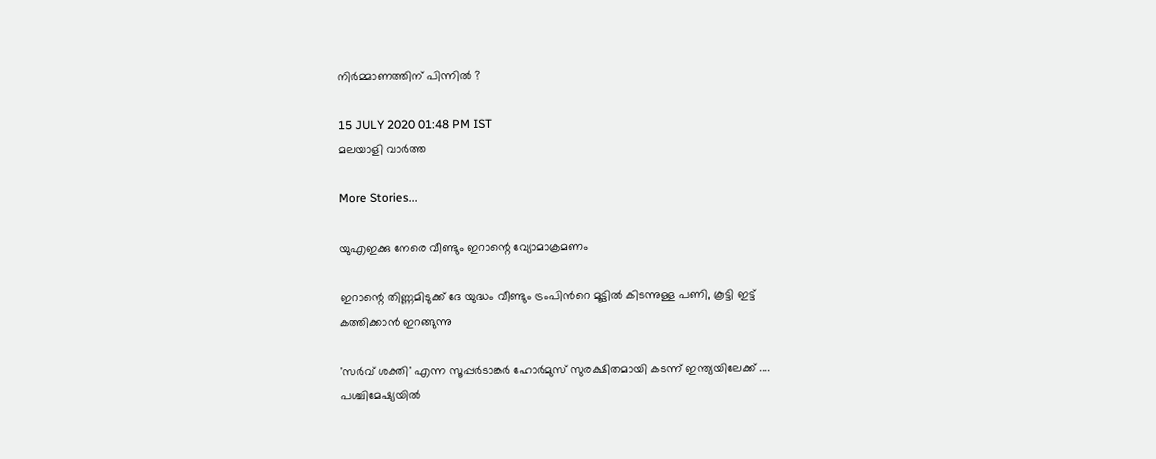നിര്‍മ്മാണത്തിന് പിന്നില്‍ ?

15 JULY 2020 01:48 PM IST
മലയാളി വാര്‍ത്ത

More Stories...

യുഎഇക്കു നേരെ വീണ്ടും ഇറാന്റെ വ്യോമാക്രമണം

ഇറാന്റെ തിണ്ണമിടുക്ക് ദേ യുദ്ധം വീണ്ടും ട്രംപിൻറെ മൂട്ടിൽ കിടന്നുള്ള പണി, കൂട്ടി ഇട്ട് കത്തിക്കാൻ ഇറങ്ങുന്നു

'സർവ് ശക്തി' എന്ന സൂപ്പർടാങ്കർ ഹോർമുസ് സുരക്ഷിതമായി കടന്ന് ഇന്ത്യയിലേക്ക് .... പശ്ചിമേഷ്യയിൽ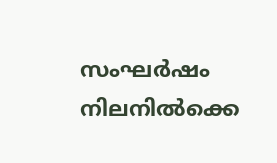സംഘർഷം നിലനിൽക്കെ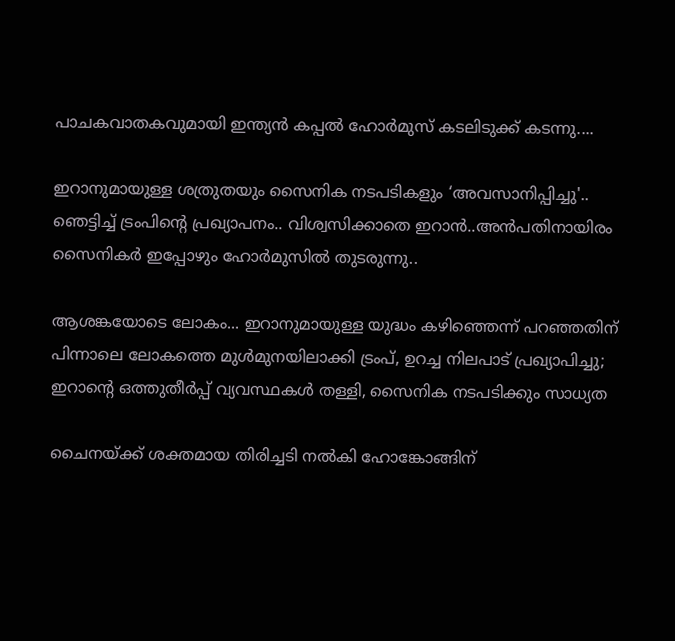പാചകവാതകവുമായി ഇന്ത്യൻ കപ്പൽ ഹോർമുസ് കടലിടുക്ക് കടന്നു....

ഇറാനുമായുള്ള ശത്രുതയും സൈനിക നടപടികളും ‘അവസാനിപ്പിച്ചു'.. ഞെട്ടിച്ച് ട്രംപിന്‍റെ പ്രഖ്യാപനം.. വിശ്വസിക്കാതെ ഇറാൻ..അൻപതിനായിരം സൈനികർ ഇപ്പോഴും ഹോർമുസിൽ തുടരുന്നു..

ആശങ്കയോടെ ലോകം... ഇറാനുമായുള്ള യുദ്ധം കഴിഞ്ഞെന്ന് പറഞ്ഞതിന് പിന്നാലെ ലോകത്തെ മുൾമുനയിലാക്കി ട്രംപ്, ഉറച്ച നിലപാട് പ്രഖ്യാപിച്ചു; ഇറാന്‍റെ ഒത്തുതീർപ്പ് വ്യവസ്ഥകൾ തള്ളി, സൈനിക നടപടിക്കും സാധ്യത

ചൈനയ്ക്ക് ശക്തമായ തിരിച്ചടി നല്‍കി ഹോങ്കോങ്ങിന്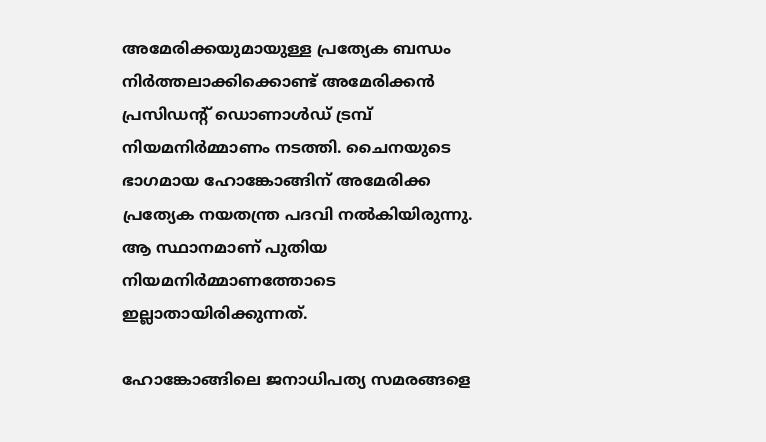അമേരിക്കയുമായുള്ള പ്രത്യേക ബന്ധം നിര്‍ത്തലാക്കിക്കൊണ്ട് അമേരിക്കന്‍ പ്രസിഡന്റ് ഡൊണാള്‍ഡ് ട്രമ്പ് നിയമനിര്‍മ്മാണം നടത്തി. ചൈനയുടെ ഭാഗമായ ഹോങ്കോങ്ങിന് അമേരിക്ക പ്രത്യേക നയതന്ത്ര പദവി നല്‍കിയിരുന്നു. ആ സ്ഥാനമാണ് പുതിയ നിയമനിര്‍മ്മാണത്തോടെ ഇല്ലാതായിരിക്കുന്നത്.

ഹോങ്കോങ്ങിലെ ജനാധിപത്യ സമരങ്ങളെ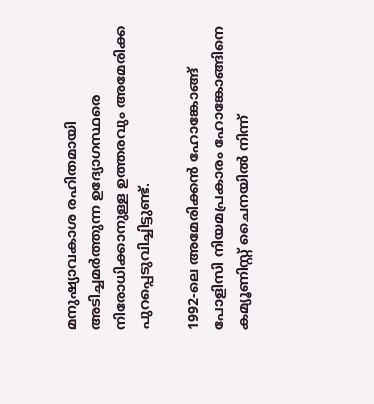മനുഷ്യാവകാശ രഹിതമായി അടിച്ചമര്‍ത്തുന്ന ഉദ്യോഗസ്ഥരെ നിരോധിക്കാനുള്ള ഉത്തരവും അമേരിക്ക പുറപ്പെടുവിച്ചിട്ടുണ്ട്.

1992-ലെ അമേരിക്കന്‍ ഹോങ്കോങ്ങ് പോളിസി നിയമപ്രകാരം ഹോങ്കോങ്ങിനെ കമ്യൂണിസ്റ്റ് ചൈനയില്‍ നിന്ന്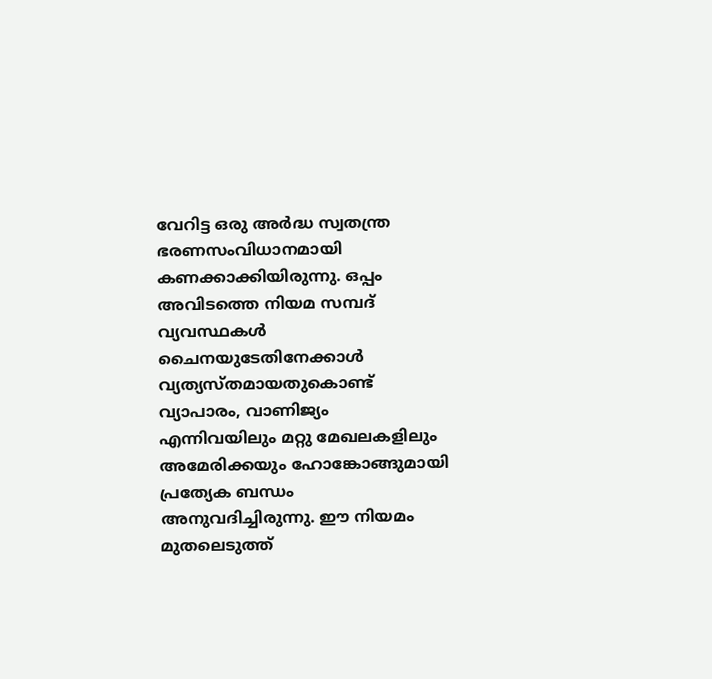വേറിട്ട ഒരു അര്‍ദ്ധ സ്വതന്ത്ര ഭരണസംവിധാനമായി കണക്കാക്കിയിരുന്നു. ഒപ്പം അവിടത്തെ നിയമ സമ്പദ് വ്യവസ്ഥകള്‍ ചൈനയുടേതിനേക്കാള്‍ വ്യത്യസ്തമായതുകൊണ്ട് വ്യാപാരം, വാണിജ്യം എന്നിവയിലും മറ്റു മേഖലകളിലും അമേരിക്കയും ഹോങ്കോങ്ങുമായി പ്രത്യേക ബന്ധം അനുവദിച്ചിരുന്നു. ഈ നിയമം മുതലെടുത്ത്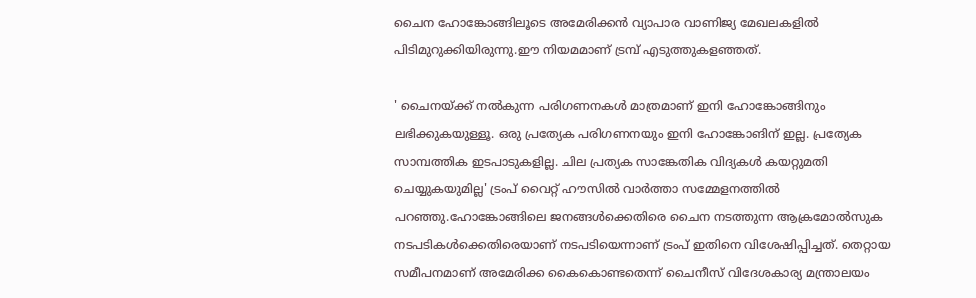ചൈന ഹോങ്കോങ്ങിലൂടെ അമേരിക്കന്‍ വ്യാപാര വാണിജ്യ മേഖലകളില്‍ പിടിമുറുക്കിയിരുന്നു.ഈ നിയമമാണ് ട്രമ്പ് എടുത്തുകളഞ്ഞത്.

' ചൈനയ്ക്ക് നല്‍കുന്ന പരിഗണനകള്‍ മാത്രമാണ് ഇനി ഹോങ്കോങ്ങിനും ലഭിക്കുകയുള്ളൂ. ഒരു പ്രത്യേക പരിഗണനയും ഇനി ഹോങ്കോങിന് ഇല്ല. പ്രത്യേക സാമ്പത്തിക ഇടപാടുകളില്ല. ചില പ്രത്യക സാങ്കേതിക വിദ്യകള്‍ കയറ്റുമതി ചെയ്യുകയുമില്ല' ട്രംപ് വൈറ്റ് ഹൗസില്‍ വാര്‍ത്താ സമ്മേളനത്തില്‍ പറഞ്ഞു.ഹോങ്കോങ്ങിലെ ജനങ്ങള്‍ക്കെതിരെ ചൈന നടത്തുന്ന ആക്രമോല്‍സുക നടപടികള്‍ക്കെതിരെയാണ് നടപടിയെന്നാണ് ട്രംപ് ഇതിനെ വിശേഷിപ്പിച്ചത്. തെറ്റായ സമീപനമാണ് അമേരിക്ക കൈകൊണ്ടതെന്ന് ചൈനീസ് വിദേശകാര്യ മന്ത്രാലയം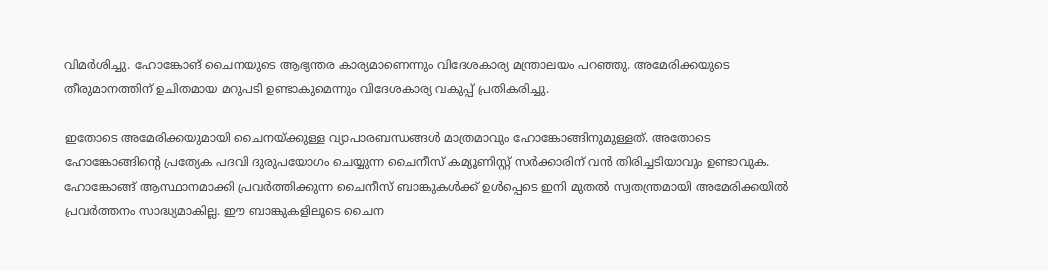വിമര്‍ശിച്ചു. ഹോങ്കോങ് ചൈനയുടെ ആഭ്യന്തര കാര്യമാണെന്നും വിദേശകാര്യ മന്ത്രാലയം പറഞ്ഞു. അമേരിക്കയുടെ തീരുമാനത്തിന് ഉചിതമായ മറുപടി ഉണ്ടാകുമെന്നും വിദേശകാര്യ വകുപ്പ് പ്രതികരിച്ചു.

ഇതോടെ അമേരിക്കയുമായി ചൈനയ്ക്കുള്ള വ്യാപാരബന്ധങ്ങള്‍ മാത്രമാവും ഹോങ്കോങ്ങിനുമുള്ളത്. അതോടെ ഹോങ്കോങ്ങിന്റെ പ്രത്യേക പദവി ദുരുപയോഗം ചെയ്യുന്ന ചൈനീസ് കമ്യൂണിസ്റ്റ് സര്‍ക്കാരിന് വന്‍ തിരിച്ചടിയാവും ഉണ്ടാവുക. ഹോങ്കോങ്ങ് ആസ്ഥാനമാക്കി പ്രവര്‍ത്തിക്കുന്ന ചൈനീസ് ബാങ്കുകള്‍ക്ക് ഉള്‍പ്പെടെ ഇനി മുതല്‍ സ്വതന്ത്രമായി അമേരിക്കയില്‍ പ്രവര്‍ത്തനം സാദ്ധ്യമാകില്ല. ഈ ബാങ്കുകളിലൂടെ ചൈന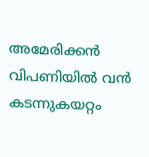അമേരിക്കന്‍ വിപണിയില്‍ വന്‍ കടന്നുകയറ്റം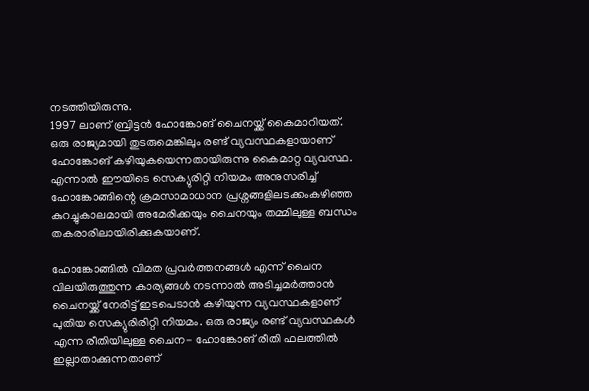നടത്തിയിരുന്നു.
1997 ലാണ് ബ്രിട്ടന്‍ ഹോങ്കോങ് ചൈനയ്ക്ക് കൈമാറിയത്. ഒരു രാജ്യമായി തുടരുമെങ്കിലും രണ്ട് വ്യവസ്ഥകളായാണ് ഹോങ്കോങ് കഴിയുകയെന്നതായിരുന്നു കൈമാറ്റ വ്യവസ്ഥ. എന്നാല്‍ ഈയിടെ സെക്യുരിറ്റി നിയമം അനുസരിച്ച് ഹോങ്കോങ്ങിന്റെ ക്രമസാമാധാന പ്രശ്നങ്ങളിലടക്കംകഴിഞ്ഞ കുറച്ചുകാലമായി അമേരിക്കയും ചൈനയും തമ്മിലുള്ള ബന്ധം തകരാരിലായിരിക്കുകയാണ്.

ഹോങ്കോങ്ങില്‍ വിമത പ്രവര്‍ത്തനങ്ങള്‍ എന്ന് ചൈന വിലയിരുത്തുന്ന കാര്യങ്ങള്‍ നടന്നാല്‍ അടിച്ചമര്‍ത്താന്‍ ചൈനയ്ക്ക് നേരിട്ട് ഇടപെടാന്‍ കഴിയുന്ന വ്യവസ്ഥകളാണ് പുതിയ സെക്യുരിരിറ്റി നിയമം. ഒരു രാജ്യം രണ്ട് വ്യവസ്ഥകള്‍ എന്ന രീതിയിലുള്ള ചൈന- ഹോങ്കോങ് രീതി ഫലത്തില്‍ ഇല്ലാതാക്കുന്നതാണ്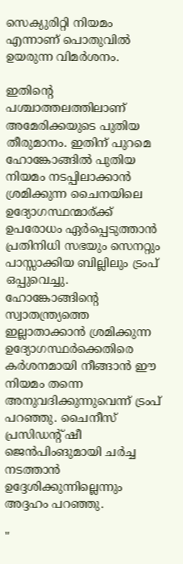സെക്യുരിറ്റി നിയമം എന്നാണ് പൊതുവില്‍ ഉയരുന്ന വിമര്‍ശനം.

ഇതിന്റെ പശ്ചാത്തലത്തിലാണ് അമേരിക്കയുടെ പുതിയ തീരുമാനം. ഇതിന് പുറമെ ഹോങ്കോങ്ങില്‍ പുതിയ നിയമം നടപ്പിലാക്കാന്‍ ശ്രമിക്കുന്ന ചൈനയിലെ ഉദ്യോഗസ്ഥന്മാര്ക്ക് ഉപരോധം ഏര്‍പ്പെടുത്താന്‍ പ്രതിനിധി സഭയും സെനറ്റും പാസ്സാക്കിയ ബില്ലിലും ട്രംപ് ഒപ്പുവെച്ചു. ഹോങ്കോങ്ങിന്റെ സ്വാതന്ത്ര്യത്തെ ഇല്ലാതാക്കാന്‍ ശ്രമിക്കുന്ന ഉദ്യോഗസ്ഥര്‍ക്കെതിരെ കര്‍ശനമായി നീങ്ങാന്‍ ഈ നിയമം തന്നെ അനുവദിക്കുന്നുവെന്ന് ട്രംപ് പറഞ്ഞു. ചൈനീസ് പ്രസിഡന്റ് ഷീ ജെന്‍പിംങുമായി ചര്‍ച്ച നടത്താന്‍ ഉദ്ദേശിക്കുന്നില്ലെന്നും അദ്ദഹം പറഞ്ഞു.

"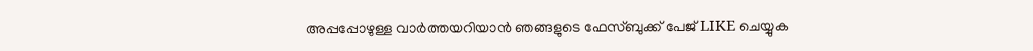അപ്പപ്പോഴുള്ള വാര്‍ത്തയറിയാന്‍ ഞങ്ങളുടെ ഫേസ്‌ബുക്ക്‌ പേജ് LIKE ചെയ്യുക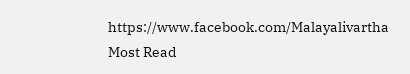https://www.facebook.com/Malayalivartha
Most Read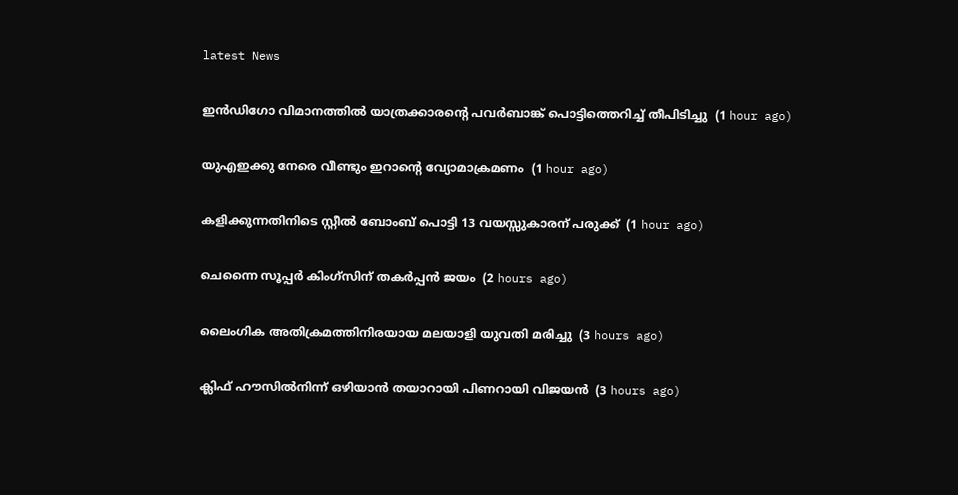latest News

ഇന്‍ഡിഗോ വിമാനത്തില്‍ യാത്രക്കാരന്റെ പവര്‍ബാങ്ക് പൊട്ടിത്തെറിച്ച് തീപിടിച്ചു  (1 hour ago)

യുഎഇക്കു നേരെ വീണ്ടും ഇറാന്റെ വ്യോമാക്രമണം  (1 hour ago)

കളിക്കുന്നതിനിടെ സ്റ്റീല്‍ ബോംബ് പൊട്ടി 13 വയസ്സുകാരന് പരുക്ക്  (1 hour ago)

ചെന്നൈ സൂപ്പര്‍ കിംഗ്‌സിന് തകര്‍പ്പന്‍ ജയം  (2 hours ago)

ലൈംഗിക അതിക്രമത്തിനിരയായ മലയാളി യുവതി മരിച്ചു  (3 hours ago)

ക്ലിഫ് ഹൗസില്‍നിന്ന് ഒഴിയാന്‍ തയാറായി പിണറായി വിജയന്‍  (3 hours ago)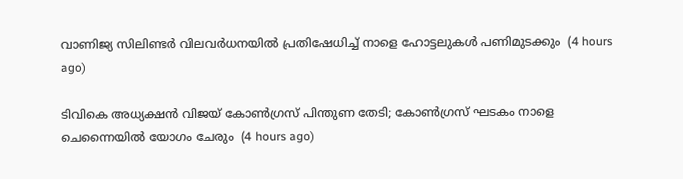വാണിജ്യ സിലിണ്ടര്‍ വിലവര്‍ധനയില്‍ പ്രതിഷേധിച്ച് നാളെ ഹോട്ടലുകള്‍ പണിമുടക്കും  (4 hours ago)

ടിവികെ അധ്യക്ഷന്‍ വിജയ് കോണ്‍ഗ്രസ് പിന്തുണ തേടി; കോണ്‍ഗ്രസ് ഘടകം നാളെ ചെന്നൈയില്‍ യോഗം ചേരും  (4 hours ago)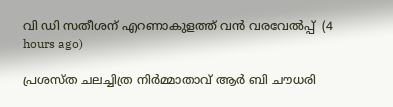വി ഡി സതീശന് എറണാകുളത്ത് വന്‍ വരവേല്‍പ്പ്  (4 hours ago)

പ്രശസ്ത ചലച്ചിത്ര നിര്‍മ്മാതാവ് ആര്‍ ബി ചൗധരി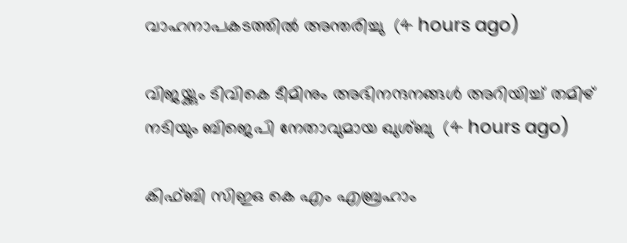വാഹനാപകടത്തില്‍ അന്തരിച്ചു  (4 hours ago)

വിജയ്ക്കും ടിവികെ ടീമിനും അഭിനന്ദനങ്ങള്‍ അറിയിച്ച് തമിഴ് നടിയും ബിജെപി നേതാവുമായ ഖുശ്ബു  (4 hours ago)

കിഫ്ബി സിഇഒ കെ എം എബ്രഹാം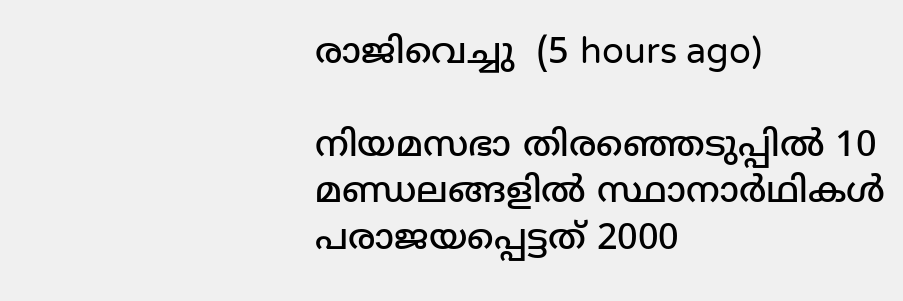രാജിവെച്ചു  (5 hours ago)

നിയമസഭാ തിരഞ്ഞെടുപ്പില്‍ 10 മണ്ഡലങ്ങളില്‍ സ്ഥാനാര്‍ഥികള്‍ പരാജയപ്പെട്ടത് 2000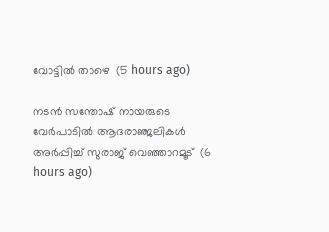വോട്ടില്‍ താഴെ  (5 hours ago)

നടന്‍ സന്തോഷ് നായരുടെ വേര്‍പാടില്‍ ആദരാഞ്ജലികള്‍ അര്‍പ്പിച്ച് സുരാജ് വെഞ്ഞാറമൂട്  (6 hours ago)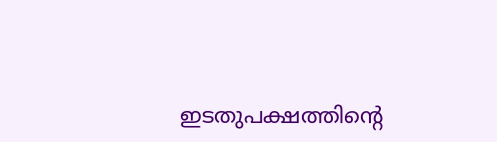ഇടതുപക്ഷത്തിന്റെ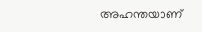അഹന്തയാണ്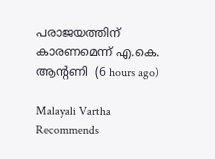പരാജയത്തിന് കാരണമെന്ന് എ.കെ. ആന്റണി  (6 hours ago)

Malayali Vartha Recommends